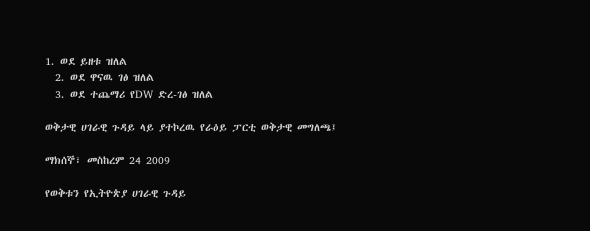1. ወደ ይዘቱ ዝለል
  2. ወደ ዋናዉ ገፅ ዝለል
  3. ወደ ተጨማሪ የDW ድረ-ገፅ ዝለል

ወቅታዊ ሀገራዊ ጉዳይ ላይ ያተኮረዉ የራዕይ ፓርቲ ወቅታዊ መግለጫ፤

ማክሰኞ፣ መስከረም 24 2009

የወቅቱን የኢትዮጵያ ሀገራዊ ጉዳይ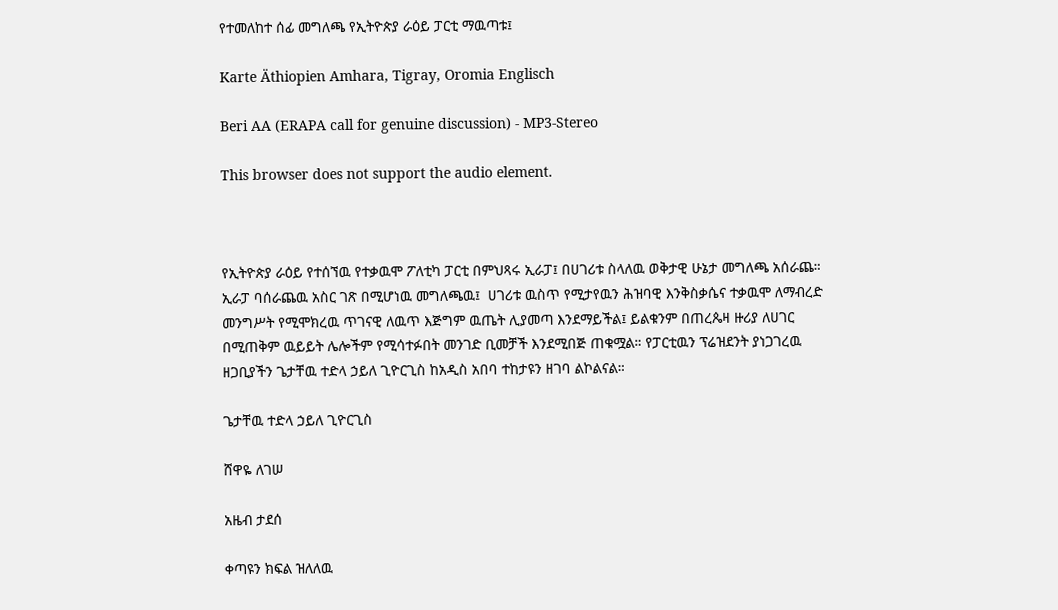የተመለከተ ሰፊ መግለጫ የኢትዮጵያ ራዕይ ፓርቲ ማዉጣቱ፤

Karte Äthiopien Amhara, Tigray, Oromia Englisch

Beri AA (ERAPA call for genuine discussion) - MP3-Stereo

This browser does not support the audio element.



የኢትዮጵያ ራዕይ የተሰኘዉ የተቃዉሞ ፖለቲካ ፓርቲ በምህጻሩ ኢራፓ፤ በሀገሪቱ ስላለዉ ወቅታዊ ሁኔታ መግለጫ አሰራጨ። ኢራፓ ባሰራጨዉ አስር ገጽ በሚሆነዉ መግለጫዉ፤  ሀገሪቱ ዉስጥ የሚታየዉን ሕዝባዊ እንቅስቃሴና ተቃዉሞ ለማብረድ መንግሥት የሚሞክረዉ ጥገናዊ ለዉጥ እጅግም ዉጤት ሊያመጣ እንደማይችል፤ ይልቁንም በጠረጴዛ ዙሪያ ለሀገር በሚጠቅም ዉይይት ሌሎችም የሚሳተፉበት መንገድ ቢመቻች እንደሚበጅ ጠቁሟል። የፓርቲዉን ፕሬዝደንት ያነጋገረዉ ዘጋቢያችን ጌታቸዉ ተድላ ኃይለ ጊዮርጊስ ከአዲስ አበባ ተከታዩን ዘገባ ልኮልናል።

ጌታቸዉ ተድላ ኃይለ ጊዮርጊስ

ሸዋዬ ለገሠ

አዜብ ታደሰ

ቀጣዩን ክፍል ዝለለዉ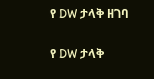የ DW ታላቅ ዘገባ

የ DW ታላቅ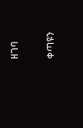ዘገባ

ቀጣዩን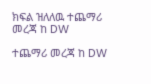ክፍል ዝለለዉ ተጨማሪ መረጃ ከ DW

ተጨማሪ መረጃ ከ DW